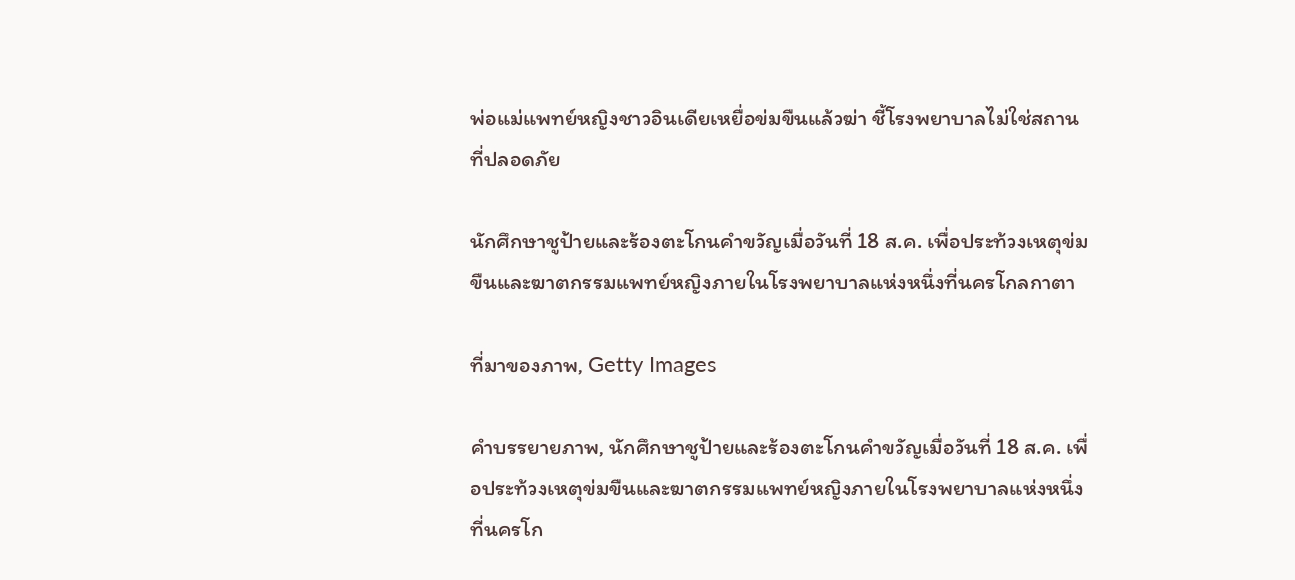พ่อแม่แพทย์หญิงชาวอินเดียเหยื่อข่มขืนแล้วฆ่า ชี้โรงพยาบาลไม่ใช่สถานที่ปลอดภัย

นักศึกษาชูป้ายและร้องตะโกนคำขวัญเมื่อวันที่ 18 ส.ค. เพื่อประท้วงเหตุข่มขืนและฆาตกรรมแพทย์หญิงภายในโรงพยาบาลแห่งหนึ่งที่นครโกลกาตา

ที่มาของภาพ, Getty Images

คำบรรยายภาพ, นักศึกษาชูป้ายและร้องตะโกนคำขวัญเมื่อวันที่ 18 ส.ค. เพื่อประท้วงเหตุข่มขืนและฆาตกรรมแพทย์หญิงภายในโรงพยาบาลแห่งหนึ่งที่นครโก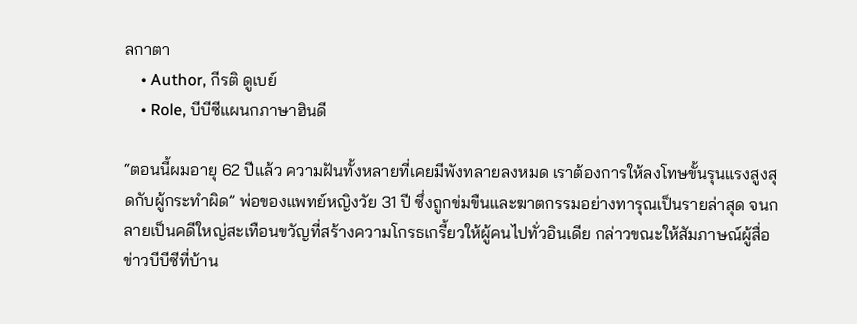ลกาตา
    • Author, กีรติ ดูเบย์
    • Role, บีบีซีแผนกภาษาฮินดี

“ตอนนี้ผมอายุ 62 ปีแล้ว ความฝันทั้งหลายที่เคยมีพังทลายลงหมด เราต้องการให้ลงโทษขั้นรุนแรงสูงสุดกับผู้กระทำผิด” พ่อของแพทย์หญิงวัย 31 ปี ซึ่งถูกข่มขืนและฆาตกรรมอย่างทารุณเป็นรายล่าสุด จนกลายเป็นคดีใหญ่สะเทือนขวัญที่สร้างความโกรธเกรี้ยวให้ผู้คนไปทั่วอินเดีย กล่าวขณะให้สัมภาษณ์ผู้สื่อข่าวบีบีซีที่บ้าน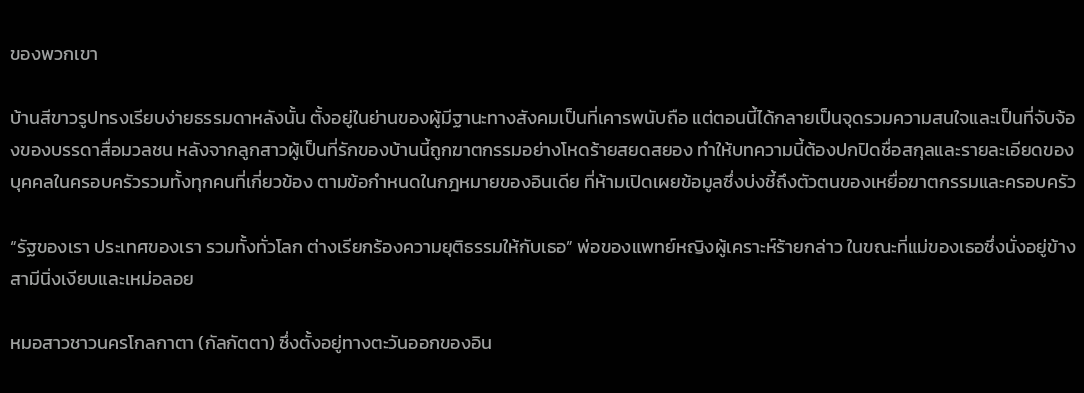ของพวกเขา

บ้านสีขาวรูปทรงเรียบง่ายธรรมดาหลังนั้น ตั้งอยู่ในย่านของผู้มีฐานะทางสังคมเป็นที่เคารพนับถือ แต่ตอนนี้ได้กลายเป็นจุดรวมความสนใจและเป็นที่จับจ้องของบรรดาสื่อมวลชน หลังจากลูกสาวผู้เป็นที่รักของบ้านนี้ถูกฆาตกรรมอย่างโหดร้ายสยดสยอง ทำให้บทความนี้ต้องปกปิดชื่อสกุลและรายละเอียดของบุคคลในครอบครัวรวมทั้งทุกคนที่เกี่ยวข้อง ตามข้อกำหนดในกฎหมายของอินเดีย ที่ห้ามเปิดเผยข้อมูลซึ่งบ่งชี้ถึงตัวตนของเหยื่อฆาตกรรมและครอบครัว

“รัฐของเรา ประเทศของเรา รวมทั้งทั่วโลก ต่างเรียกร้องความยุติธรรมให้กับเธอ” พ่อของแพทย์หญิงผู้เคราะห์ร้ายกล่าว ในขณะที่แม่ของเธอซึ่งนั่งอยู่ข้างสามีนิ่งเงียบและเหม่อลอย

หมอสาวชาวนครโกลกาตา (กัลกัตตา) ซึ่งตั้งอยู่ทางตะวันออกของอิน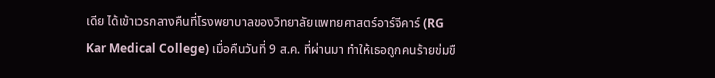เดีย ได้เข้าเวรกลางคืนที่โรงพยาบาลของวิทยาลัยแพทยศาสตร์อาร์จีคาร์ (RG Kar Medical College) เมื่อคืนวันที่ 9 ส.ค. ที่ผ่านมา ทำให้เธอถูกคนร้ายข่มขื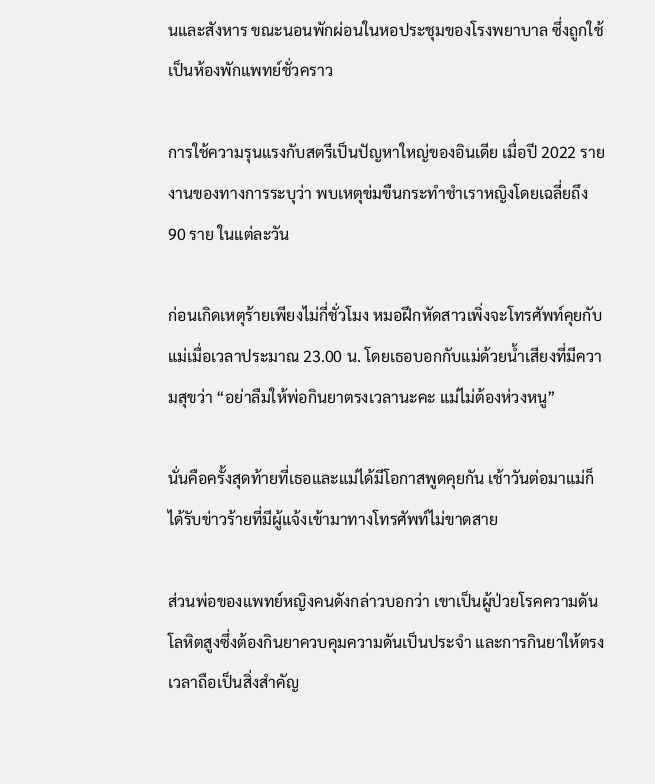นและสังหาร ขณะนอนพักผ่อนในหอประชุมของโรงพยาบาล ซึ่งถูกใช้เป็นห้องพักแพทย์ชั่วคราว

การใช้ความรุนแรงกับสตรีเป็นปัญหาใหญ่ของอินเดีย เมื่อปี 2022 รายงานของทางการระบุว่า พบเหตุข่มขืนกระทำชำเราหญิงโดยเฉลี่ยถึง 90 ราย ในแต่ละวัน

ก่อนเกิดเหตุร้ายเพียงไม่กี่ชั่วโมง หมอฝึกหัดสาวเพิ่งจะโทรศัพท์คุยกับแม่เมื่อเวลาประมาณ 23.00 น. โดยเธอบอกกับแม่ด้วยน้ำเสียงที่มีความสุขว่า “อย่าลืมให้พ่อกินยาตรงเวลานะคะ แม่ไม่ต้องห่วงหนู”

นั่นคือครั้งสุดท้ายที่เธอและแม่ได้มีโอกาสพูดคุยกัน เช้าวันต่อมาแม่ก็ได้รับข่าวร้ายที่มีผู้แจ้งเข้ามาทางโทรศัพท์ไม่ขาดสาย

ส่วนพ่อของแพทย์หญิงคนดังกล่าวบอกว่า เขาเป็นผู้ป่วยโรคความดันโลหิตสูงซึ่งต้องกินยาควบคุมความดันเป็นประจำ และการกินยาให้ตรงเวลาถือเป็นสิ่งสำคัญ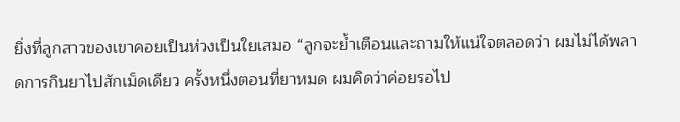ยิ่งที่ลูกสาวของเขาคอยเป็นห่วงเป็นใยเสมอ “ลูกจะย้ำเตือนและถามให้แน่ใจตลอดว่า ผมไม่ได้พลาดการกินยาไปสักเม็ดเดียว ครั้งหนึ่งตอนที่ยาหมด ผมคิดว่าค่อยรอไป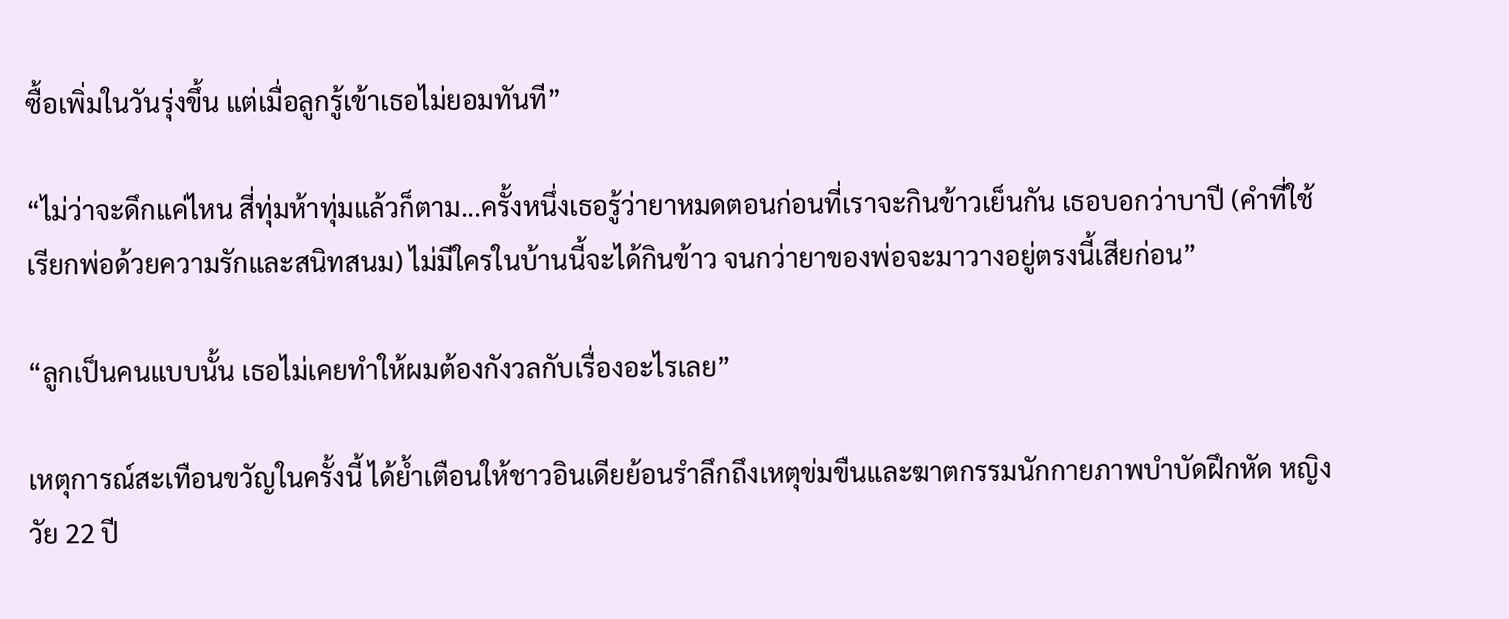ซื้อเพิ่มในวันรุ่งขึ้น แต่เมื่อลูกรู้เข้าเธอไม่ยอมทันที”

“ไม่ว่าจะดึกแค่ไหน สี่ทุ่มห้าทุ่มแล้วก็ตาม...ครั้งหนึ่งเธอรู้ว่ายาหมดตอนก่อนที่เราจะกินข้าวเย็นกัน เธอบอกว่าบาปี (คำที่ใช้เรียกพ่อด้วยความรักและสนิทสนม) ไม่มีใครในบ้านนี้จะได้กินข้าว จนกว่ายาของพ่อจะมาวางอยู่ตรงนี้เสียก่อน”

“ลูกเป็นคนแบบนั้น เธอไม่เคยทำให้ผมต้องกังวลกับเรื่องอะไรเลย”

เหตุการณ์สะเทือนขวัญในครั้งนี้ ได้ย้ำเตือนให้ชาวอินเดียย้อนรำลึกถึงเหตุข่มขืนและฆาตกรรมนักกายภาพบำบัดฝึกหัด หญิงวัย 22 ปี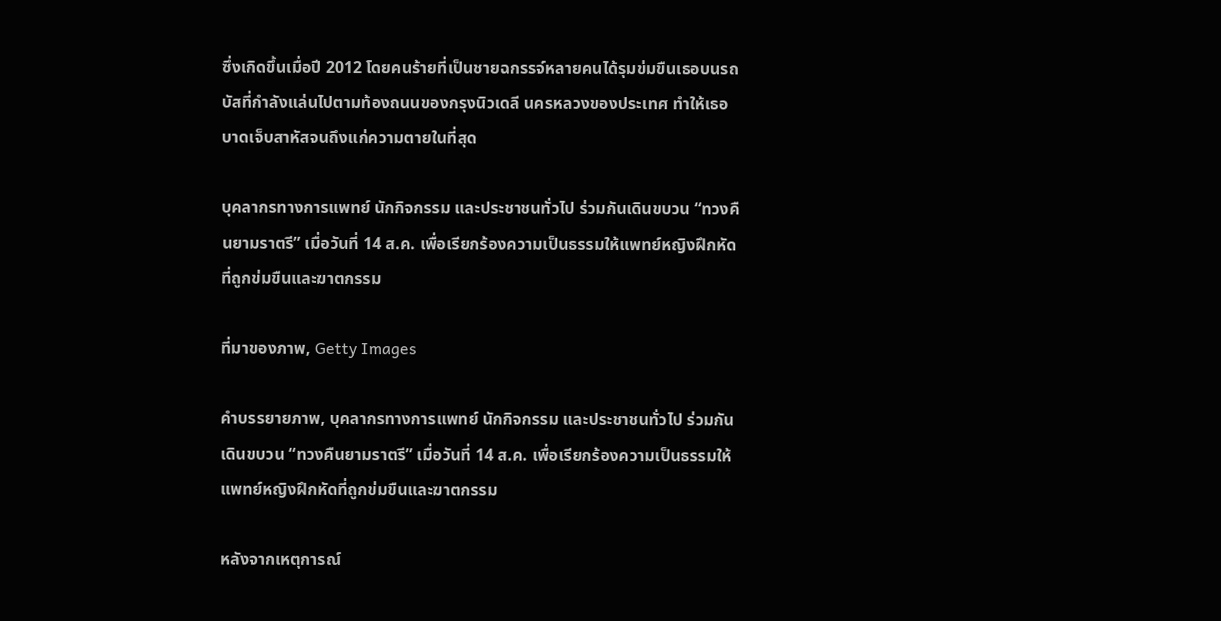ซึ่งเกิดขึ้นเมื่อปี 2012 โดยคนร้ายที่เป็นชายฉกรรจ์หลายคนได้รุมข่มขืนเธอบนรถบัสที่กำลังแล่นไปตามท้องถนนของกรุงนิวเดลี นครหลวงของประเทศ ทำให้เธอบาดเจ็บสาหัสจนถึงแก่ความตายในที่สุด

บุคลากรทางการแพทย์ นักกิจกรรม และประชาชนทั่วไป ร่วมกันเดินขบวน “ทวงคืนยามราตรี” เมื่อวันที่ 14 ส.ค. เพื่อเรียกร้องความเป็นธรรมให้แพทย์หญิงฝึกหัดที่ถูกข่มขืนและฆาตกรรม

ที่มาของภาพ, Getty Images

คำบรรยายภาพ, บุคลากรทางการแพทย์ นักกิจกรรม และประชาชนทั่วไป ร่วมกันเดินขบวน “ทวงคืนยามราตรี” เมื่อวันที่ 14 ส.ค. เพื่อเรียกร้องความเป็นธรรมให้แพทย์หญิงฝึกหัดที่ถูกข่มขืนและฆาตกรรม

หลังจากเหตุการณ์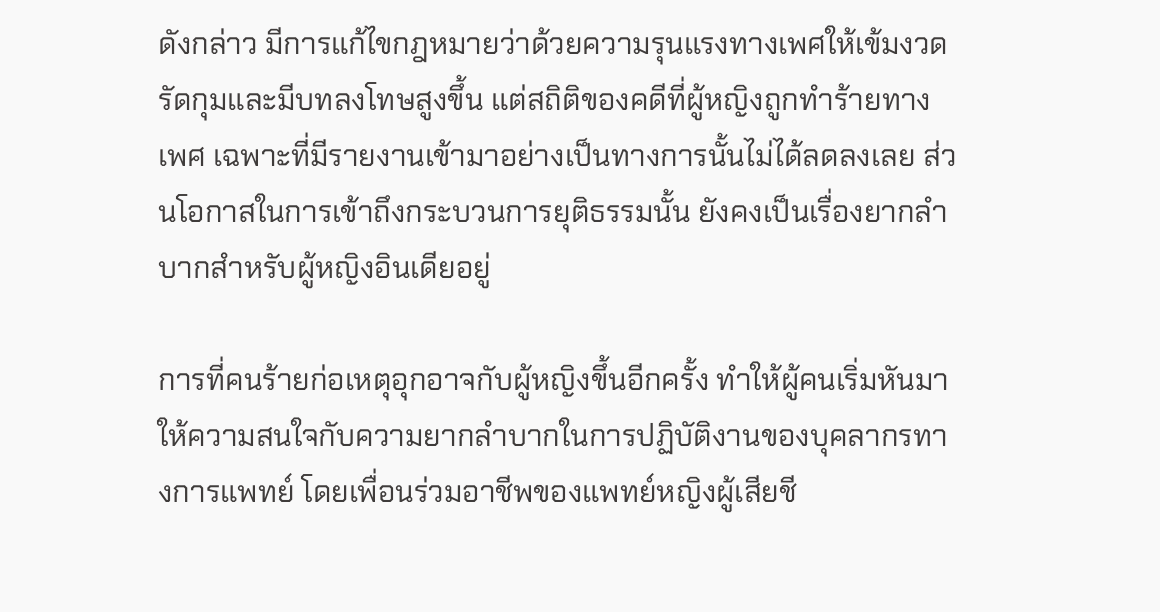ดังกล่าว มีการแก้ไขกฎหมายว่าด้วยความรุนแรงทางเพศให้เข้มงวดรัดกุมและมีบทลงโทษสูงขึ้น แต่สถิติของคดีที่ผู้หญิงถูกทำร้ายทางเพศ เฉพาะที่มีรายงานเข้ามาอย่างเป็นทางการนั้นไม่ได้ลดลงเลย ส่วนโอกาสในการเข้าถึงกระบวนการยุติธรรมนั้น ยังคงเป็นเรื่องยากลำบากสำหรับผู้หญิงอินเดียอยู่

การที่คนร้ายก่อเหตุอุกอาจกับผู้หญิงขึ้นอีกครั้ง ทำให้ผู้คนเริ่มหันมาให้ความสนใจกับความยากลำบากในการปฏิบัติงานของบุคลากรทางการแพทย์ โดยเพื่อนร่วมอาชีพของแพทย์หญิงผู้เสียชี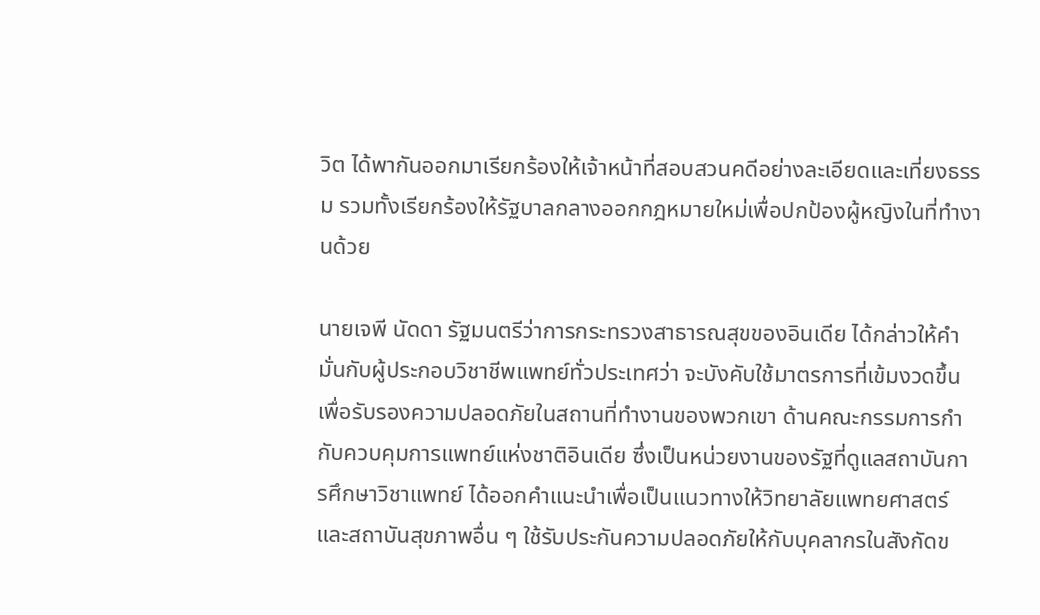วิต ได้พากันออกมาเรียกร้องให้เจ้าหน้าที่สอบสวนคดีอย่างละเอียดและเที่ยงธรรม รวมทั้งเรียกร้องให้รัฐบาลกลางออกกฎหมายใหม่เพื่อปกป้องผู้หญิงในที่ทำงานด้วย

นายเจพี นัดดา รัฐมนตรีว่าการกระทรวงสาธารณสุขของอินเดีย ได้กล่าวให้คำมั่นกับผู้ประกอบวิชาชีพแพทย์ทั่วประเทศว่า จะบังคับใช้มาตรการที่เข้มงวดขึ้น เพื่อรับรองความปลอดภัยในสถานที่ทำงานของพวกเขา ด้านคณะกรรมการกำกับควบคุมการแพทย์แห่งชาติอินเดีย ซึ่งเป็นหน่วยงานของรัฐที่ดูแลสถาบันการศึกษาวิชาแพทย์ ได้ออกคำแนะนำเพื่อเป็นแนวทางให้วิทยาลัยแพทยศาสตร์และสถาบันสุขภาพอื่น ๆ ใช้รับประกันความปลอดภัยให้กับบุคลากรในสังกัดข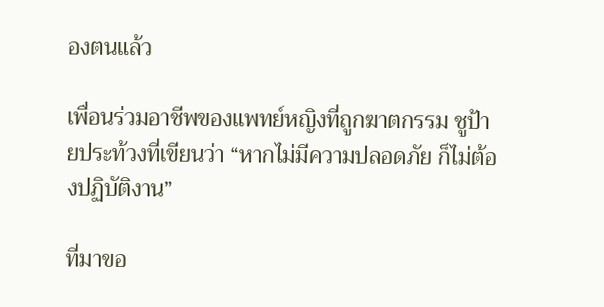องตนแล้ว

เพื่อนร่วมอาชีพของแพทย์หญิงที่ถูกฆาตกรรม ชูป้ายประท้วงที่เขียนว่า “หากไม่มีความปลอดภัย ก็ไม่ต้องปฏิบัติงาน”

ที่มาขอ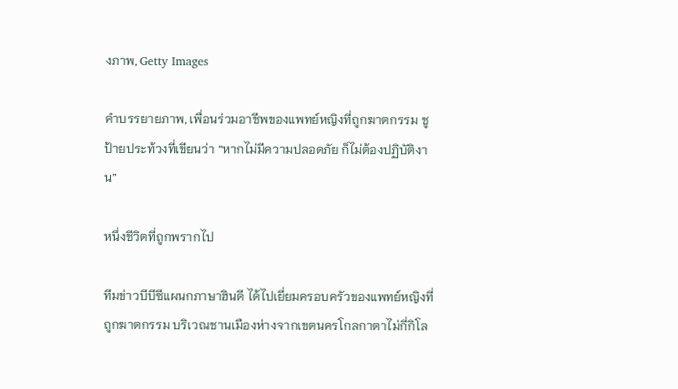งภาพ, Getty Images

คำบรรยายภาพ, เพื่อนร่วมอาชีพของแพทย์หญิงที่ถูกฆาตกรรม ชูป้ายประท้วงที่เขียนว่า “หากไม่มีความปลอดภัย ก็ไม่ต้องปฏิบัติงาน”

หนึ่งชีวิตที่ถูกพรากไป

ทีมข่าวบีบีซีแผนกภาษาฮินดี ได้ไปเยี่ยมครอบครัวของแพทย์หญิงที่ถูกฆาตกรรม บริเวณชานเมืองห่างจากเขตนครโกลกาตาไม่กี่กิโล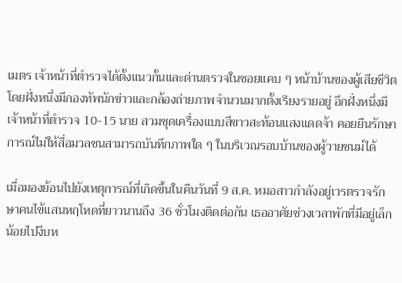เมตร เจ้าหน้าที่ตำรวจได้ตั้งแนวกั้นและด่านตรวจในซอยแคบ ๆ หน้าบ้านของผู้เสียชีวิต โดยฝั่งหนึ่งมีกองทัพนักข่าวและกล้องถ่ายภาพจำนวนมากตั้งเรียงรายอยู่ อีกฝั่งหนึ่งมีเจ้าหน้าที่ตำรวจ 10-15 นาย สวมชุดเครื่องแบบสีขาวสะท้อนแสงแดดจ้า คอยยืนรักษาการณ์ไม่ให้สื่อมวลชนสามารถบันทึกภาพใด ๆ ในบริเวณรอบบ้านของผู้วายชนม์ได้

เมื่อมองย้อนไปยังเหตุการณ์ที่เกิดขึ้นในคืนวันที่ 9 ส.ค. หมอสาวกำลังอยู่เวรตรวจรักษาคนไข้แสนหฤโหดที่ยาวนานถึง 36 ชั่วโมงติดต่อกัน เธออาศัยช่วงเวลาพักที่มีอยู่เล็กน้อยไปงีบห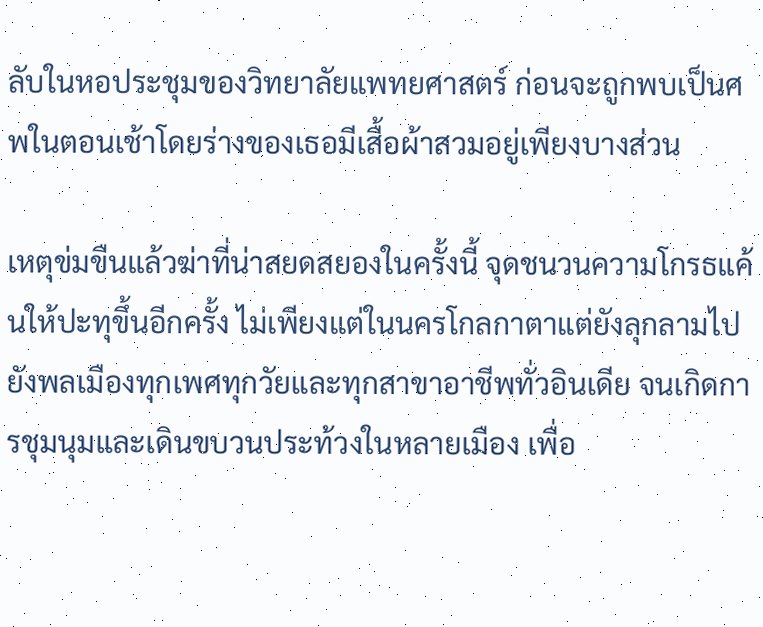ลับในหอประชุมของวิทยาลัยแพทยศาสตร์ ก่อนจะถูกพบเป็นศพในตอนเช้าโดยร่างของเธอมีเสื้อผ้าสวมอยู่เพียงบางส่วน

เหตุข่มขืนแล้วฆ่าที่น่าสยดสยองในครั้งนี้ จุดชนวนความโกรธแค้นให้ปะทุขึ้นอีกครั้ง ไม่เพียงแต่ในนครโกลกาตาแต่ยังลุกลามไปยังพลเมืองทุกเพศทุกวัยและทุกสาขาอาชีพทั่วอินเดีย จนเกิดการชุมนุมและเดินขบวนประท้วงในหลายเมือง เพื่อ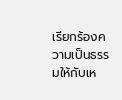เรียกร้องความเป็นธรรมให้กับเห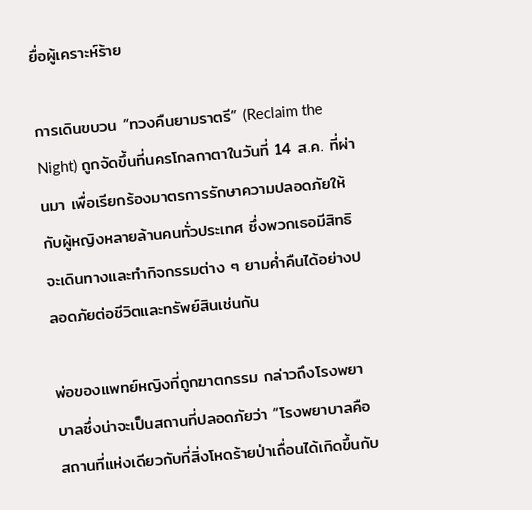ยื่อผู้เคราะห์ร้าย

การเดินขบวน “ทวงคืนยามราตรี” (Reclaim the Night) ถูกจัดขึ้นที่นครโกลกาตาในวันที่ 14 ส.ค. ที่ผ่านมา เพื่อเรียกร้องมาตรการรักษาความปลอดภัยให้กับผู้หญิงหลายล้านคนทั่วประเทศ ซึ่งพวกเธอมีสิทธิจะเดินทางและทำกิจกรรมต่าง ๆ ยามค่ำคืนได้อย่างปลอดภัยต่อชีวิตและทรัพย์สินเช่นกัน

พ่อของแพทย์หญิงที่ถูกฆาตกรรม กล่าวถึงโรงพยาบาลซึ่งน่าจะเป็นสถานที่ปลอดภัยว่า “โรงพยาบาลคือสถานที่แห่งเดียวกับที่สิ่งโหดร้ายป่าเถื่อนได้เกิดขึ้นกับ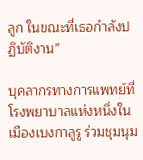ลูก ในขณะที่เธอกำลังปฏิบัติงาน”

บุคลากรทางการแพทย์ที่โรงพยาบาลแห่งหนึ่งในเมืองเบงกาลูรู ร่วมชุมนุม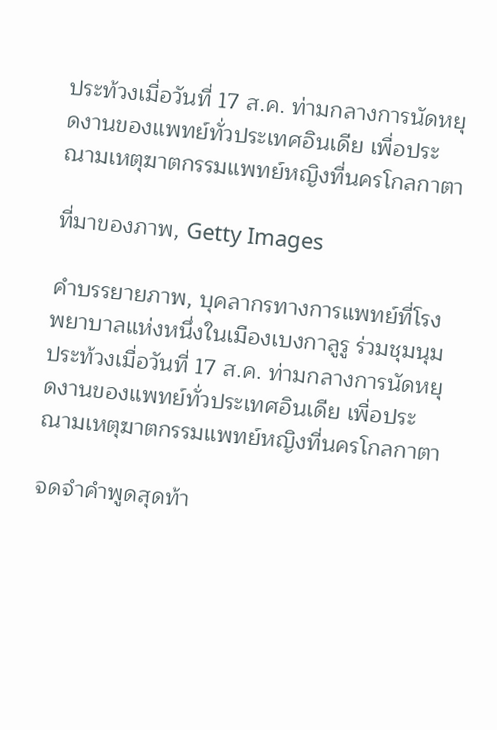ประท้วงเมื่อวันที่ 17 ส.ค. ท่ามกลางการนัดหยุดงานของแพทย์ทั่วประเทศอินเดีย เพื่อประณามเหตุฆาตกรรมแพทย์หญิงที่นครโกลกาตา

ที่มาของภาพ, Getty Images

คำบรรยายภาพ, บุคลากรทางการแพทย์ที่โรงพยาบาลแห่งหนึ่งในเมืองเบงกาลูรู ร่วมชุมนุมประท้วงเมื่อวันที่ 17 ส.ค. ท่ามกลางการนัดหยุดงานของแพทย์ทั่วประเทศอินเดีย เพื่อประณามเหตุฆาตกรรมแพทย์หญิงที่นครโกลกาตา

จดจำคำพูดสุดท้า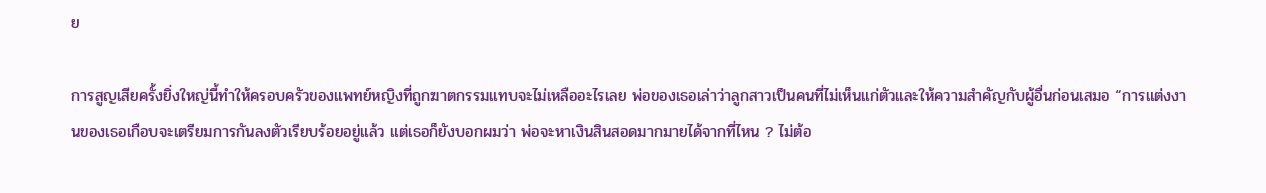ย

การสูญเสียครั้งยิ่งใหญ่นี้ทำให้ครอบครัวของแพทย์หญิงที่ถูกฆาตกรรมแทบจะไม่เหลืออะไรเลย พ่อของเธอเล่าว่าลูกสาวเป็นคนที่ไม่เห็นแก่ตัวและให้ความสำคัญกับผู้อื่นก่อนเสมอ “การแต่งงานของเธอเกือบจะเตรียมการกันลงตัวเรียบร้อยอยู่แล้ว แต่เธอก็ยังบอกผมว่า พ่อจะหาเงินสินสอดมากมายได้จากที่ไหน ? ไม่ต้อ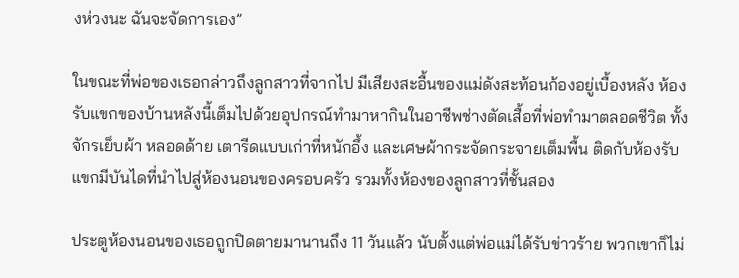งห่วงนะ ฉันจะจัดการเอง”

ในขณะที่พ่อของเธอกล่าวถึงลูกสาวที่จากไป มีเสียงสะอื้นของแม่ดังสะท้อนก้องอยู่เบื้องหลัง ห้องรับแขกของบ้านหลังนี้เต็มไปด้วยอุปกรณ์ทำมาหากินในอาชีพช่างตัดเสื้อที่พ่อทำมาตลอดชีวิต ทั้งจักรเย็บผ้า หลอดด้าย เตารีดแบบเก่าที่หนักอึ้ง และเศษผ้ากระจัดกระจายเต็มพื้น ติดกับห้องรับแขกมีบันไดที่นำไปสู่ห้องนอนของครอบครัว รวมทั้งห้องของลูกสาวที่ชั้นสอง

ประตูห้องนอนของเธอถูกปิดตายมานานถึง 11 วันแล้ว นับตั้งแต่พ่อแม่ได้รับข่าวร้าย พวกเขาก็ไม่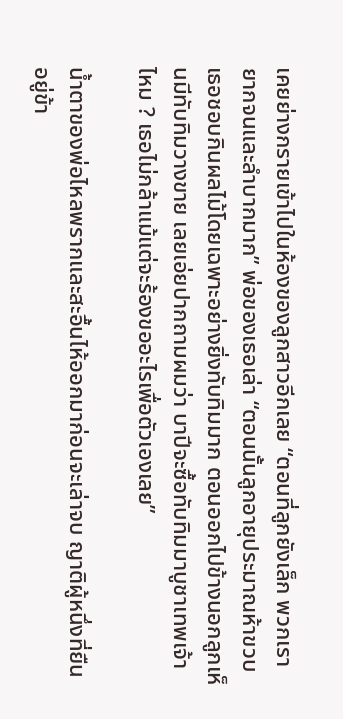เคยย่างกรายเข้าไปในห้องของลูกสาวอีกเลย “ตอนที่ลูกยังเล็ก พวกเรายากจนและลำบากมาก” พ่อของเธอเล่า “ตอนนั้นลูกอายุประมาณห้าขวบ เธอชอบกินผลไม้โดยเฉพาะอย่างยิ่งทับทิมมาก ตอนออกไปข้างนอกลูกเห็นมีทับทิมวางขาย เลยเอ่ยปากถามผมว่า บาปีจะซื้อทับทิมมาบูชาเทพเจ้าไหม ? เธอไม่กล้าแม้แต่จะร้องขออะไรเพื่อตัวเองเลย”

น้ำตาของพ่อไหลพรากและสะอื้นไห้ออกมาก่อนจะเล่าจบ ญาติผู้หนึ่งที่ยืนอยู่ข้า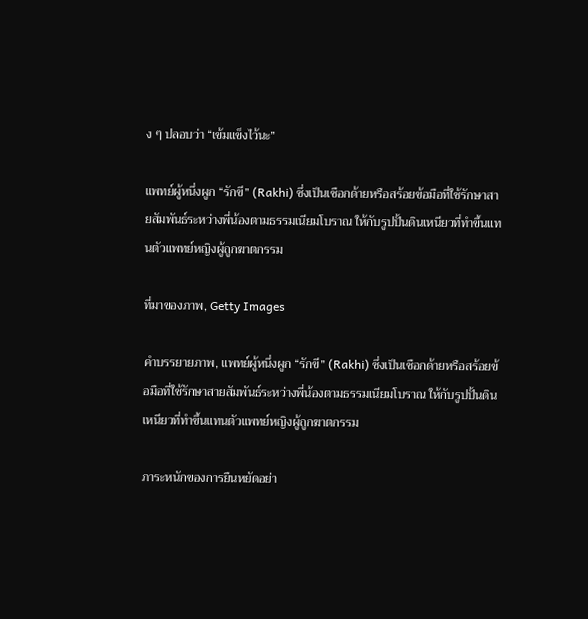ง ๆ ปลอบว่า “เข้มแข็งไว้นะ”

แพทย์ผู้หนึ่งผูก “รักขี” (Rakhi) ซึ่งเป็นเชือกด้ายหรือสร้อยข้อมือที่ใช้รักษาสายสัมพันธ์ระหว่างพี่น้องตามธรรมเนียมโบราณ ให้กับรูปปั้นดินเหนียวที่ทำขึ้นแทนตัวแพทย์หญิงผู้ถูกฆาตกรรม

ที่มาของภาพ, Getty Images

คำบรรยายภาพ, แพทย์ผู้หนึ่งผูก “รักขี” (Rakhi) ซึ่งเป็นเชือกด้ายหรือสร้อยข้อมือที่ใช้รักษาสายสัมพันธ์ระหว่างพี่น้องตามธรรมเนียมโบราณ ให้กับรูปปั้นดินเหนียวที่ทำขึ้นแทนตัวแพทย์หญิงผู้ถูกฆาตกรรม

ภาระหนักของการยืนหยัดอย่า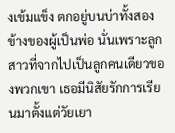งเข้มแข็ง ตกอยู่บนบ่าทั้งสองข้างของผู้เป็นพ่อ นั่นเพราะลูกสาวที่จากไปเป็นลูกคนเดียวของพวกเขา เธอมีนิสัยรักการเรียนมาตั้งแต่วัยเยา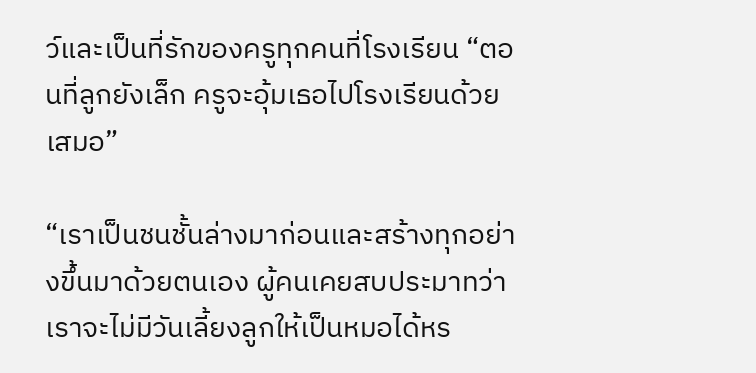ว์และเป็นที่รักของครูทุกคนที่โรงเรียน “ตอนที่ลูกยังเล็ก ครูจะอุ้มเธอไปโรงเรียนด้วยเสมอ”

“เราเป็นชนชั้นล่างมาก่อนและสร้างทุกอย่างขึ้นมาด้วยตนเอง ผู้คนเคยสบประมาทว่า เราจะไม่มีวันเลี้ยงลูกให้เป็นหมอได้หร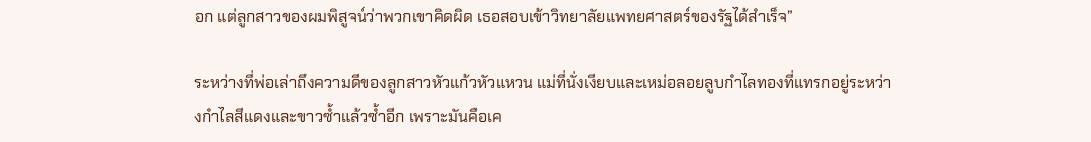อก แต่ลูกสาวของผมพิสูจน์ว่าพวกเขาคิดผิด เธอสอบเข้าวิทยาลัยแพทยศาสตร์ของรัฐได้สำเร็จ”

ระหว่างที่พ่อเล่าถึงความดีของลูกสาวหัวแก้วหัวแหวน แม่ที่นั่งเงียบและเหม่อลอยลูบกำไลทองที่แทรกอยู่ระหว่างกำไลสีแดงและขาวซ้ำแล้วซ้ำอีก เพราะมันคือเค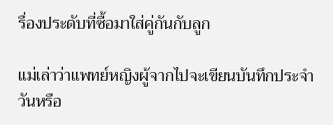รื่องประดับที่ซื้อมาใส่คู่กันกับลูก

แม่เล่าว่าแพทย์หญิงผู้จากไปจะเขียนบันทึกประจำวันหรือ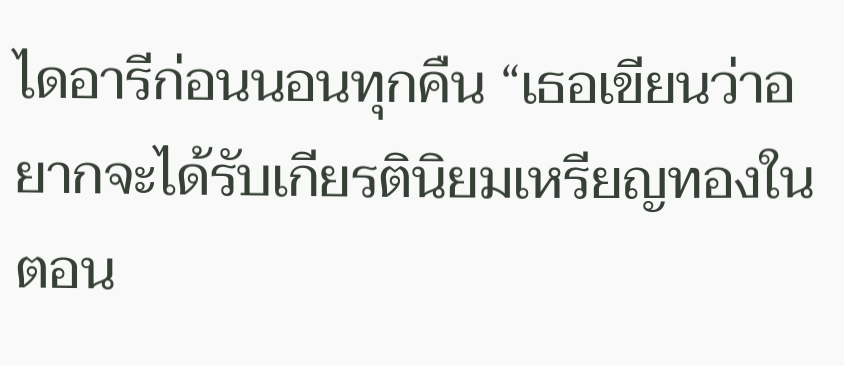ไดอารีก่อนนอนทุกคืน “เธอเขียนว่าอยากจะได้รับเกียรตินิยมเหรียญทองในตอน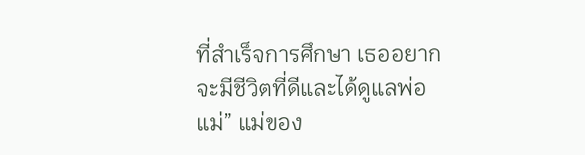ที่สำเร็จการศึกษา เธออยากจะมีชีวิตที่ดีและได้ดูแลพ่อแม่” แม่ของ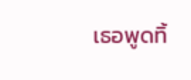เธอพูดทิ้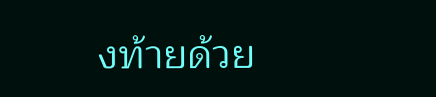งท้ายด้วย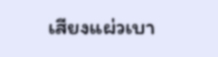เสียงแผ่วเบา